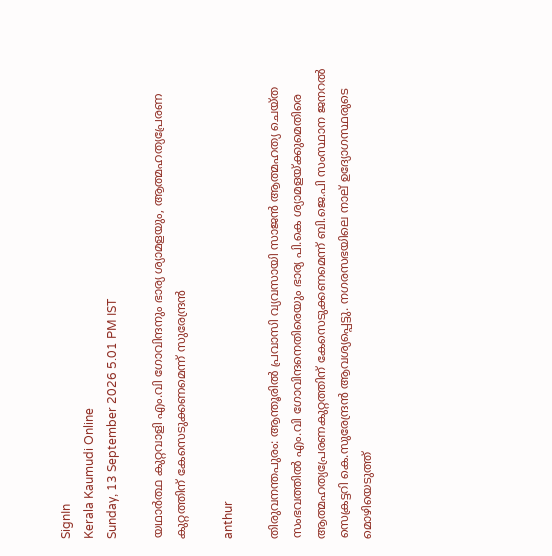SignIn
Kerala Kaumudi Online
Sunday, 13 September 2026 5.01 PM IST

യഥാർത്ഥ കുറ്റവാളി എം.വി ഗോവിന്ദനും ഭാര്യ ശ്യാമളയും, ആത്മഹത്യപ്രേരണ കുറ്റത്തിന് കേസെടുക്കണമെന്ന് സുരേന്ദ്രൻ

anthur

തിരുവനന്തപുരം: ആന്തൂരിൽ പ്രവാസി വ്യവസായി സാജൻ ആത്മഹത്യ ചെയ്ത സംഭവത്തിൽ എം.വി ഗോവിന്ദനെതിരെയും ഭാര്യ പി.കെ ശ്യാമളയ്‌ക്കുമെതിരെ ആത്മഹത്യപ്രേരണകുറ്റത്തിന് കേസെടുക്കണമെന്ന് ബി.ജെ.പി സംസ്ഥാന ജനറൽ സെക്രട്ടറി കെ.സുരേന്ദ്രൻ ആവശ്യപ്പെട്ടു. നഗരസഭയിലെ നാല് ഉദ്യോഗസ്ഥരുടെ മൊഴിയെടുത്ത്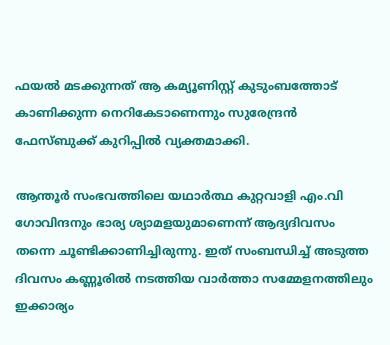ഫയൽ മടക്കുന്നത് ആ കമ്യൂണിസ്റ്റ്‌ കുടുംബത്തോട് കാണിക്കുന്ന നെറികേടാണെന്നും സുരേന്ദ്രൻ ഫേസ്ബുക്ക് കുറിപ്പിൽ വ്യക്തമാക്കി.

ആന്തൂർ സംഭവത്തിലെ യഥാർത്ഥ കുറ്റവാളി എം.വി ഗോവിന്ദനും ഭാര്യ ശ്യാമളയുമാണെന്ന് ആദ്യദിവസം തന്നെ ചൂണ്ടിക്കാണിച്ചിരുന്നു. ഇത് സംബന്ധിച്ച് അടുത്ത ദിവസം കണ്ണൂരിൽ നടത്തിയ വാർത്താ സമ്മേളനത്തിലും ഇക്കാര്യം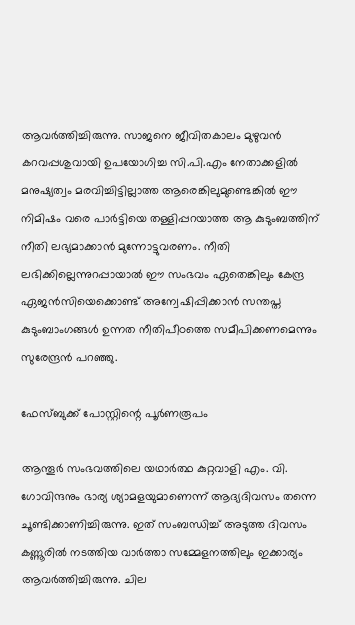ആവർത്തിച്ചിരുന്നു. സാജനെ ജീവിതകാലം മുഴുവൻ കറവപ്പശുവായി ഉപയോഗിച്ച സി.പി.എം നേതാക്കളിൽ മനുഷ്യത്വം മരവിച്ചിട്ടില്ലാത്ത ആരെങ്കിലുമുണ്ടെങ്കിൽ ഈ നിമിഷം വരെ പാർട്ടിയെ തള്ളിപ്പറയാത്ത ആ കുടുംബത്തിന് നീതി ലഭ്യമാക്കാൻ മുന്നോട്ടുവരണം. നീതി ലഭിക്കില്ലെന്നുറപ്പായാൽ ഈ സംഭവം ഏതെങ്കിലും കേന്ദ്ര ഏജൻസിയെക്കൊണ്ട് അന്വേഷിപ്പിക്കാൻ സന്തപ്ത കുടുംബാംഗങ്ങൾ ഉന്നത നീതിപീഠത്തെ സമീപിക്കണമെന്നും സുരേന്ദ്രൻ പറഞ്ഞു.

ഫേസ്ബുക്ക് പോസ്റ്റിന്റെ പൂർണരൂപം

ആന്തൂർ സംഭവത്തിലെ യഥാർത്ഥ കുറ്റവാളി എം. വി. ഗോവിന്ദനും ഭാര്യ ശ്യാമളയുമാണെന്ന് ആദ്യദിവസം തന്നെ ചൂണ്ടിക്കാണിച്ചിരുന്നു. ഇത് സംബന്ധിച്ച് അടുത്ത ദിവസം കണ്ണൂരിൽ നടത്തിയ വാർത്താ സമ്മേളനത്തിലും ഇക്കാര്യം ആവർത്തിച്ചിരുന്നു. ചില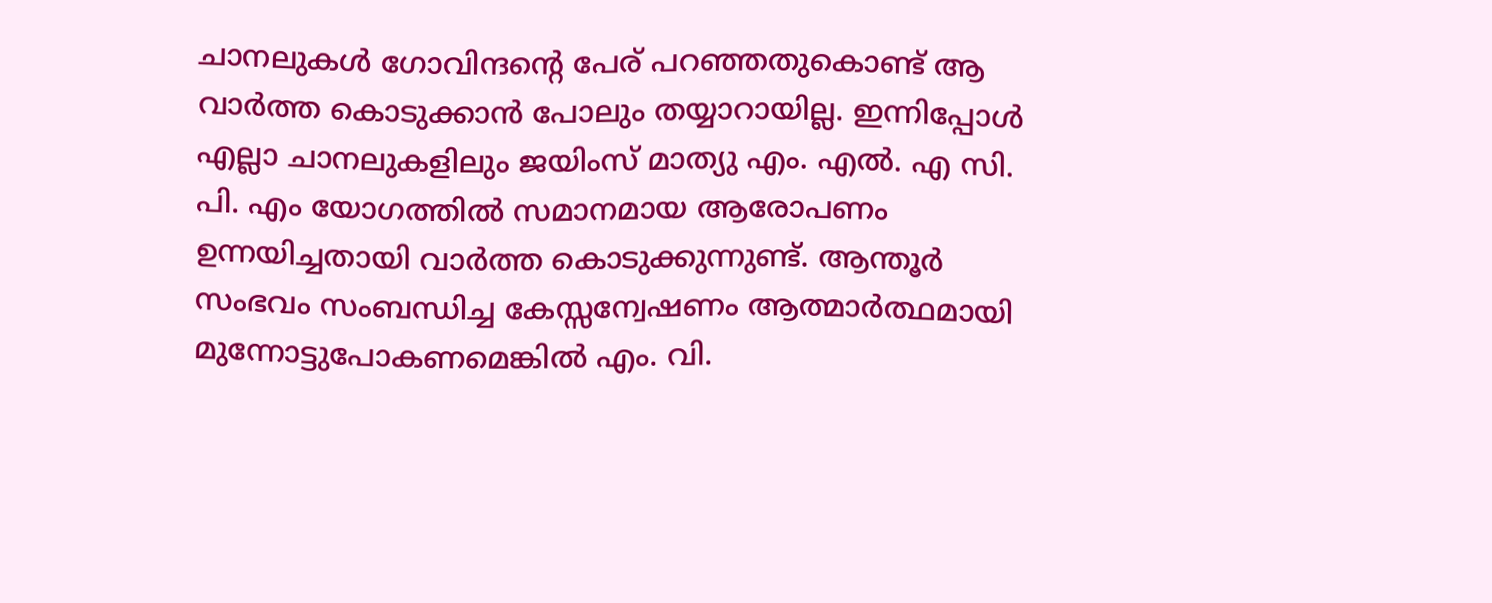ചാനലുകൾ ഗോവിന്ദന്റെ പേര് പറഞ്ഞതുകൊണ്ട് ആ വാർത്ത കൊടുക്കാൻ പോലും തയ്യാറായില്ല. ഇന്നിപ്പോൾ എല്ലാ ചാനലുകളിലും ജയിംസ് മാത്യു എം. എൽ. എ സി. പി. എം യോഗത്തിൽ സമാനമായ ആരോപണം ഉന്നയിച്ചതായി വാർത്ത കൊടുക്കുന്നുണ്ട്. ആന്തൂർ സംഭവം സംബന്ധിച്ച കേസ്സന്വേഷണം ആത്മാർത്ഥമായി മുന്നോട്ടുപോകണമെങ്കിൽ എം. വി.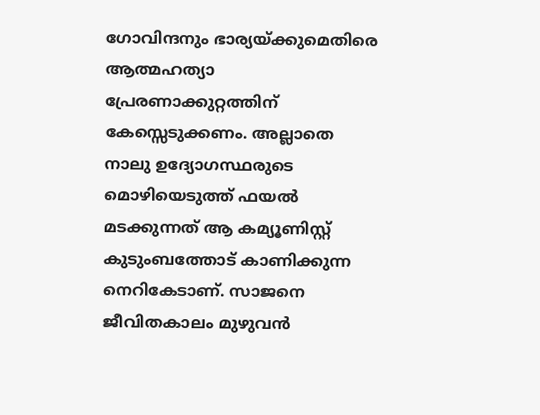ഗോവിന്ദനും ഭാര്യയ്ക്കുമെതിരെ ആത്മഹത്യാ പ്രേരണാക്കുറ്റത്തിന് കേസ്സെടുക്കണം. അല്ലാതെ നാലു ഉദ്യോഗസ്ഥരുടെ മൊഴിയെടുത്ത് ഫയൽ മടക്കുന്നത് ആ കമ്യൂണിസ്റ്റ്‌ കുടുംബത്തോട് കാണിക്കുന്ന നെറികേടാണ്. സാജനെ ജീവിതകാലം മുഴുവൻ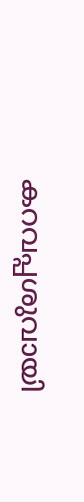കറവപ്പശുവായി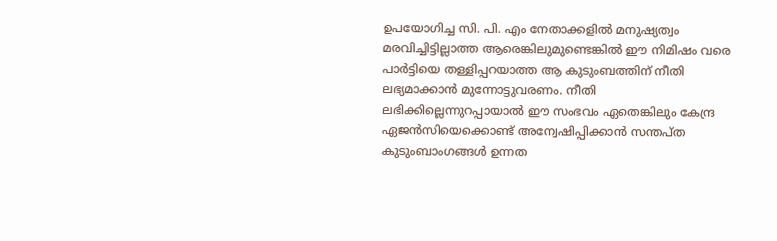ഉപയോഗിച്ച സി. പി. എം നേതാക്കളിൽ മനുഷ്യത്വം മരവിച്ചിട്ടില്ലാത്ത ആരെങ്കിലുമുണ്ടെങ്കിൽ ഈ നിമിഷം വരെ പാർട്ടിയെ തള്ളിപ്പറയാത്ത ആ കുടുംബത്തിന് നീതി ലഭ്യമാക്കാൻ മുന്നോട്ടുവരണം. നീതി ലഭിക്കില്ലെന്നുറപ്പായാൽ ഈ സംഭവം ഏതെങ്കിലും കേന്ദ്ര ഏജൻസിയെക്കൊണ്ട് അന്വേഷിപ്പിക്കാൻ സന്തപ്ത കുടുംബാംഗങ്ങൾ ഉന്നത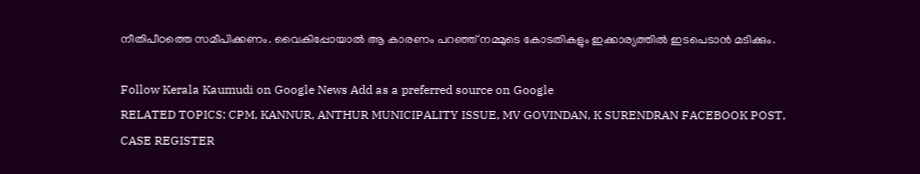നീതിപീഠത്തെ സമീപിക്കണം. വൈകിപ്പോയാൽ ആ കാരണം പറഞ്ഞ് നമ്മുടെ കോടതികളും ഇക്കാര്യത്തിൽ ഇടപെടാൻ മടിക്കും.

Follow Kerala Kaumudi on Google News Add as a preferred source on Google
RELATED TOPICS: CPM, KANNUR, ANTHUR MUNICIPALITY ISSUE, MV GOVINDAN, K SURENDRAN FACEBOOK POST, CASE REGISTER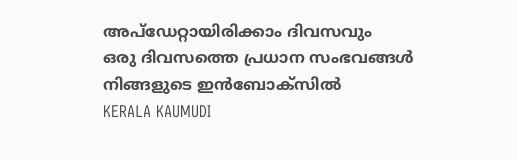അപ്ഡേറ്റായിരിക്കാം ദിവസവും
ഒരു ദിവസത്തെ പ്രധാന സംഭവങ്ങൾ നിങ്ങളുടെ ഇൻബോക്സിൽ
KERALA KAUMUDI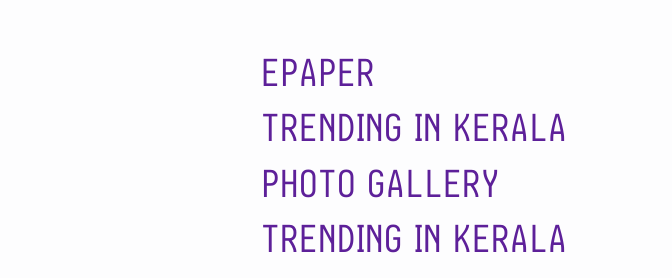EPAPER
TRENDING IN KERALA
PHOTO GALLERY
TRENDING IN KERALA